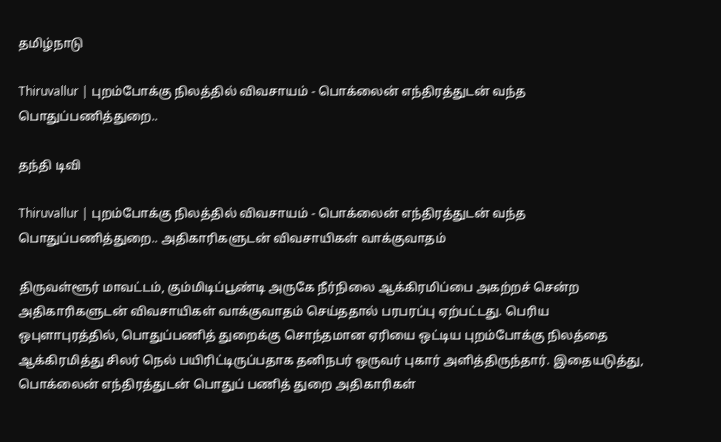தமிழ்நாடு

Thiruvallur | புறம்போக்கு நிலத்தில் விவசாயம் - பொக்லைன் எந்திரத்துடன் வந்த பொதுப்பணித்துறை..

தந்தி டிவி

Thiruvallur | புறம்போக்கு நிலத்தில் விவசாயம் - பொக்லைன் எந்திரத்துடன் வந்த பொதுப்பணித்துறை.. அதிகாரிகளுடன் விவசாயிகள் வாக்குவாதம்

திருவள்ளூர் மாவட்டம், கும்மிடிப்பூண்டி அருகே நீர்நிலை ஆக்கிரமிப்பை அகற்றச் சென்ற அதிகாரிகளுடன் விவசாயிகள் வாக்குவாதம் செய்ததால் பரபரப்பு ஏற்பட்டது. பெரிய ஒபுளாபுரத்தில், பொதுப்பணித் துறைக்கு சொந்தமான ஏரியை ஒட்டிய புறம்போக்கு நிலத்தை ஆக்கிரமித்து சிலர் நெல் பயிரிட்டிருப்பதாக தனிநபர் ஒருவர் புகார் அளித்திருந்தார். இதையடுத்து, பொக்லைன் எந்திரத்துடன் பொதுப் பணித் துறை அதிகாரிகள்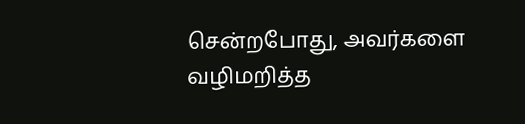சென்றபோது, அவர்களை வழிமறித்த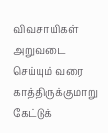விவசாயிகள் அறுவடை செய்யும் வரை காத்திருக்குமாறு கேட்டுக்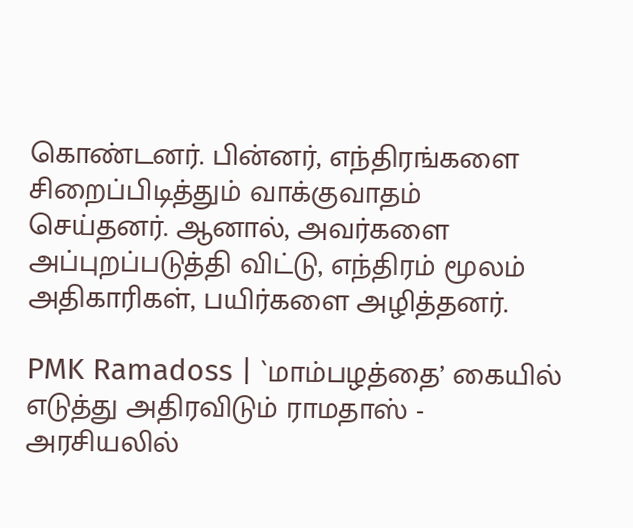கொண்டனர். பின்னர், எந்திரங்களை சிறைப்பிடித்தும் வாக்குவாதம் செய்தனர். ஆனால், அவர்களை அப்புறப்படுத்தி விட்டு, எந்திரம் மூலம் அதிகாரிகள், பயிர்களை அழித்தனர்.

PMK Ramadoss | `மாம்பழத்தை’ கையில் எடுத்து அதிரவிடும் ராமதாஸ் - அரசியலில்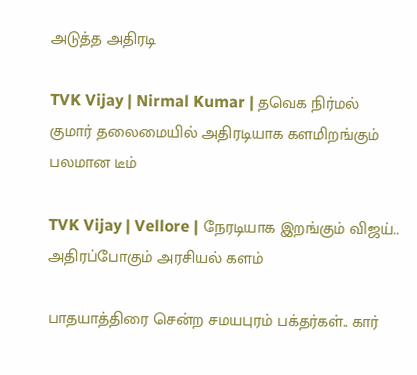அடுத்த அதிரடி

TVK Vijay | Nirmal Kumar | தவெக நிர்மல் குமார் தலைமையில் அதிரடியாக களமிறங்கும் பலமான டீம்

TVK Vijay | Vellore | நேரடியாக இறங்கும் விஜய்.. அதிரப்போகும் அரசியல் களம்

பாதயாத்திரை சென்ற சமயபுரம் பக்தர்கள்.. கார்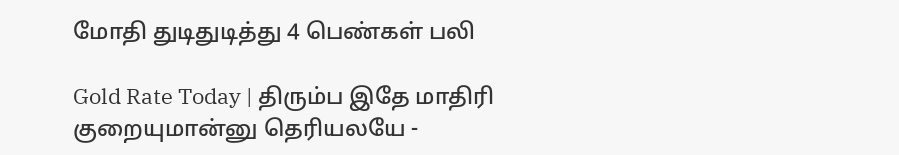மோதி துடிதுடித்து 4 பெண்கள் பலி

Gold Rate Today | திரும்ப இதே மாதிரி குறையுமான்னு தெரியலயே -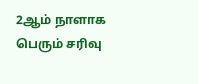2ஆம் நாளாக பெரும் சரிவு